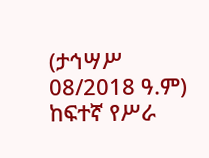(ታኅሣሥ 08/2018 ዓ.ም) ከፍተኛ የሥራ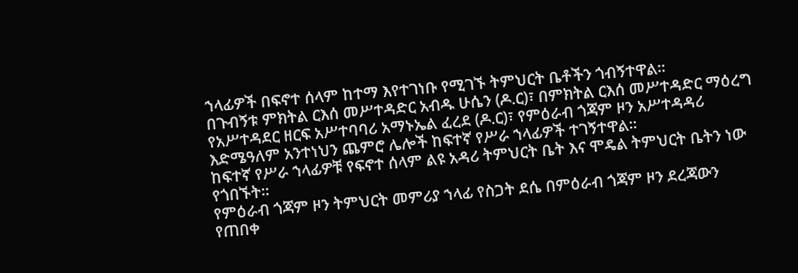ኀላፊዎች በፍኖተ ሰላም ከተማ እየተገነቡ የሚገኙ ትምህርት ቤቶችን ጎብኝተዋል።
በጉብኝቱ ምክትል ርእሰ መሥተዳድር አብዱ ሁሴን (ዶ.ር)፣ በምክትል ርእሰ መሥተዳድር ማዕረግ የአሥተዳደር ዘርፍ አሥተባባሪ አማኑኤል ፈረደ (ዶ.ር)፣ የምዕራብ ጎጃም ዞን አሥተዳዳሪ እድሜዓለም አንተነህን ጨምሮ ሌሎች ከፍተኛ የሥራ ኀላፊዎች ተገኝተዋል።
ከፍተኛ የሥራ ኀላፊዎቹ የፍኖተ ሰላም ልዩ አዳሪ ትምህርት ቤት እና ሞዴል ትምህርት ቤትን ነው የጎበኙት።
የምዕራብ ጎጃም ዞን ትምህርት መምሪያ ኀላፊ የስጋት ደሴ በምዕራብ ጎጃም ዞን ደረጃውን የጠበቀ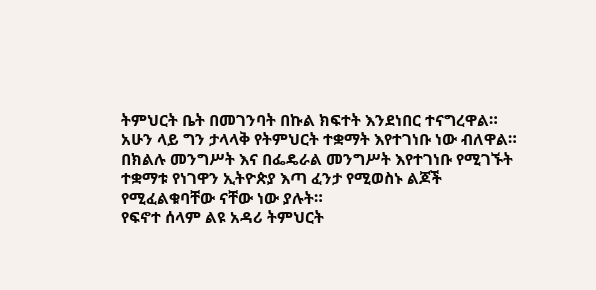ትምህርት ቤት በመገንባት በኩል ክፍተት እንደነበር ተናግረዋል።
አሁን ላይ ግን ታላላቅ የትምህርት ተቋማት እየተገነቡ ነው ብለዋል።
በክልሉ መንግሥት እና በፌዴራል መንግሥት እየተገነቡ የሚገኙት ተቋማቱ የነገዋን ኢትዮጵያ እጣ ፈንታ የሚወስኑ ልጆች የሚፈልቁባቸው ናቸው ነው ያሉት።
የፍኖተ ሰላም ልዩ አዳሪ ትምህርት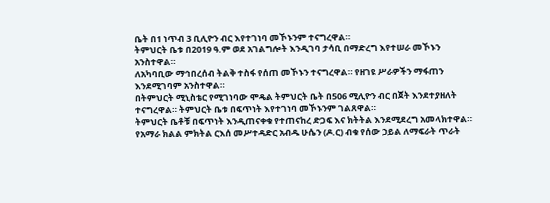ቤት በ1 ነጥብ 3 ቢሊዮን ብር እየተገነባ መኾኑንም ተናግረዋል።
ትምህርት ቤቱ በ2019 ዓ.ም ወደ አገልግሎት እንዲገባ ታሳቢ በማድረግ እየተሠራ መኾኑን አንስተዋል።
ለአካባቢው ማኅበረሰብ ትልቅ ተስፋ የሰጠ መኾኑን ተናግረዋል። የዘገዩ ሥራዎችን ማፋጠን እንደሚገባም አንስተዋል።
በትምህርት ሚኒስቴር የሚገነባው ሞዴል ትምህርት ቤት በ506 ሚሊዮን ብር በጀት እንደተያዘለት ተናግረዋል። ትምህርት ቤቱ በፍጥነት እየተገነባ መኾኑንም ገልጸዋል።
ትምህርት ቤቶቹ በፍጥነት እንዲጠናቀቁ የተጠናከረ ድጋፍ እና ክትትል እንደሚደረግ አመላክተዋል።
የአማራ ክልል ምክትል ርእሰ መሥተዳድር አብዱ ሁሴን (ዶ.ር) ብቁ የሰው ኃይል ለማፍራት ጥራት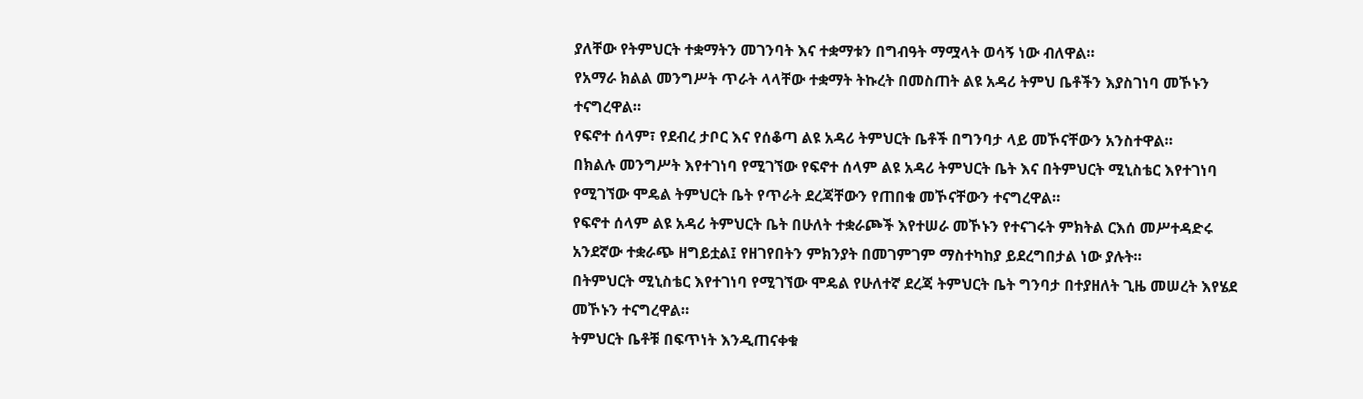ያለቸው የትምህርት ተቋማትን መገንባት እና ተቋማቱን በግብዓት ማሟላት ወሳኝ ነው ብለዋል።
የአማራ ክልል መንግሥት ጥራት ላላቸው ተቋማት ትኩረት በመስጠት ልዩ አዳሪ ትምህ ቤቶችን እያስገነባ መኾኑን ተናግረዋል።
የፍኖተ ሰላም፣ የደብረ ታቦር እና የሰቆጣ ልዩ አዳሪ ትምህርት ቤቶች በግንባታ ላይ መኾናቸውን አንስተዋል።
በክልሉ መንግሥት እየተገነባ የሚገኘው የፍኖተ ሰላም ልዩ አዳሪ ትምህርት ቤት እና በትምህርት ሚኒስቴር እየተገነባ የሚገኘው ሞዴል ትምህርት ቤት የጥራት ደረጃቸውን የጠበቁ መኾናቸውን ተናግረዋል።
የፍኖተ ሰላም ልዩ አዳሪ ትምህርት ቤት በሁለት ተቋራጮች እየተሠራ መኾኑን የተናገሩት ምክትል ርእሰ መሥተዳድሩ አንደኛው ተቋራጭ ዘግይቷል፤ የዘገየበትን ምክንያት በመገምገም ማስተካከያ ይደረግበታል ነው ያሉት።
በትምህርት ሚኒስቴር እየተገነባ የሚገኘው ሞዴል የሁለተኛ ደረጃ ትምህርት ቤት ግንባታ በተያዘለት ጊዜ መሠረት እየሄደ መኾኑን ተናግረዋል።
ትምህርት ቤቶቹ በፍጥነት እንዲጠናቀቁ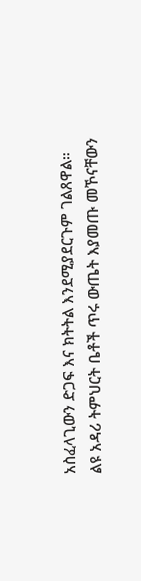አስፈላጊውን ድጋፍ እና ክትትል እንደሚያደርጉም ገልጸዋል።
ልዩ አዳሪ ትምህርት ቤቶች ጥሩ ውጤት እያመጡ መኾናቸውን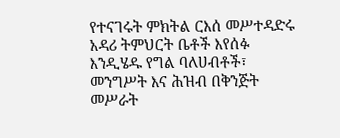የተናገሩት ምክትል ርእሰ መሥተዳድሩ አዳሪ ትምህርት ቤቶች እየሰፉ እንዲሄዱ የግል ባለሀብቶች፣ መንግሥት እና ሕዝብ በቅንጅት መሥራት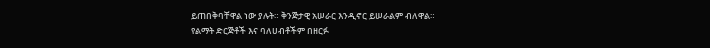ይጠበቅባቸዋል ነው ያሉት። ቅንጅታዊ አሠራር እንዲኖር ይሠራልም ብለዋል።
የልማት ድርጅቶች እና ባለሀብቶችም በዘርፉ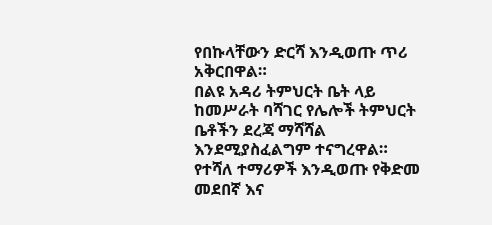የበኩላቸውን ድርሻ እንዲወጡ ጥሪ አቅርበዋል።
በልዩ አዳሪ ትምህርት ቤት ላይ ከመሥራት ባሻገር የሌሎች ትምህርት ቤቶችን ደረጃ ማሻሻል እንደሚያስፈልግም ተናግረዋል።
የተሻለ ተማሪዎች እንዲወጡ የቅድመ መደበኛ እና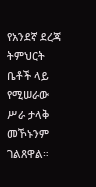የአንደኛ ደረጃ ትምህርት ቤቶች ላይ የሚሠራው ሥራ ታላቅ መኾኑንም ገልጸዋል።